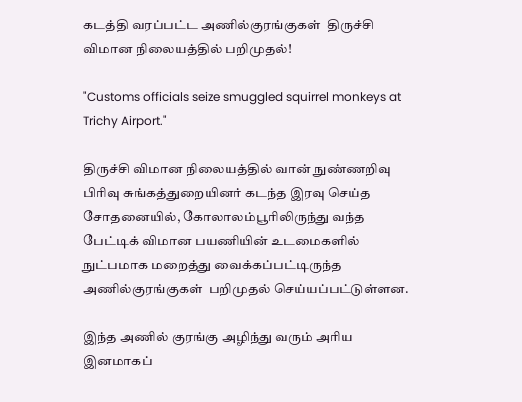கடத்தி வரப்பட்ட அணில்குரங்குகள்  திருச்சி விமான நிலையத்தில் பறிமுதல்!

"Customs officials seize smuggled squirrel monkeys at Trichy Airport."

திருச்சி விமான நிலையத்தில் வான் நுண்ணறிவு பிரிவு சுங்கத்துறையினர் கடந்த இரவு செய்த சோதனையில், கோலாலம்பூரிலிருந்து வந்த பேட்டிக் விமான பயணியின் உடமைகளில் நுட்பமாக மறைத்து வைக்கப்பட்டிருந்த அணில்குரங்குகள்  பறிமுதல் செய்யப்பட்டுள்ளன.

இந்த அணில் குரங்கு அழிந்து வரும் அரிய இனமாகப்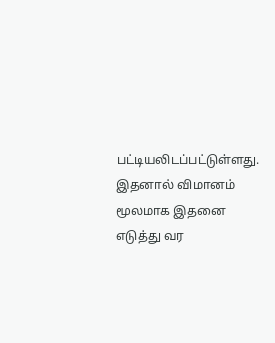பட்டியலிடப்பட்டுள்ளது. இதனால் விமானம் மூலமாக இதனை எடுத்து வர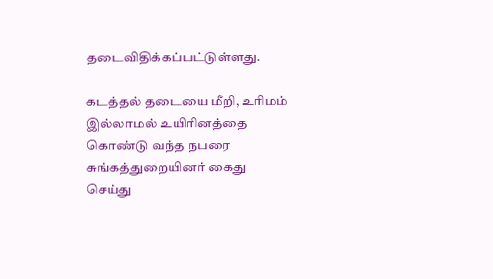தடைவிதிக்கப்பட்டுள்ளது.

கடத்தல் தடையை மீறி, உரிமம் இல்லாமல் உயிரினத்தை கொண்டு வந்த நபரை சுங்கத்துறையினர் கைது செய்து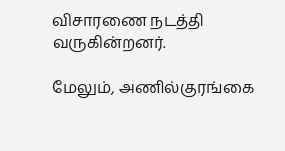விசாரணை நடத்தி வருகின்றனர்.

மேலும், அணில்குரங்கை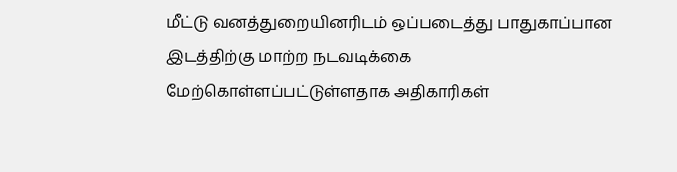மீட்டு வனத்துறையினரிடம் ஒப்படைத்து பாதுகாப்பான இடத்திற்கு மாற்ற நடவடிக்கை மேற்கொள்ளப்பட்டுள்ளதாக அதிகாரிகள்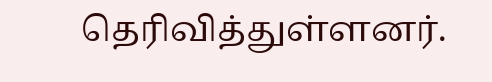தெரிவித்துள்ளனர்.